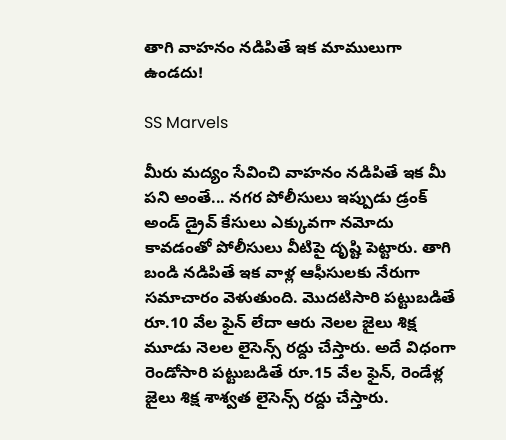తాగి వాహనం నడిపితే ఇక మాములుగా ఉండదు!

SS Marvels

మీరు మద్యం సేవించి వాహనం నడిపితే ఇక మీ పని అంతే... నగర పోలీసులు ఇప్పుడు డ్రంక్ అండ్ డ్రైవ్ కేసులు ఎక్కువగా నమోదు కావడంతో పోలీసులు వీటిపై దృష్టి పెట్టారు. తాగి బండి నడిపితే ఇక వాళ్ల ఆఫీసులకు నేరుగా సమాచారం వెళుతుంది. మొదటిసారి పట్టుబడితే రూ.10 వేల ఫైన్ లేదా ఆరు నెలల జైలు శిక్ష మూడు నెలల లైసెన్స్ రద్దు చేస్తారు. అదే విధంగా రెండోసారి పట్టుబడితే రూ.15 వేల‌ ఫైన్, రెండేళ్ల జైలు శిక్ష శాశ్వత లైసెన్స్ రద్దు చేస్తారు.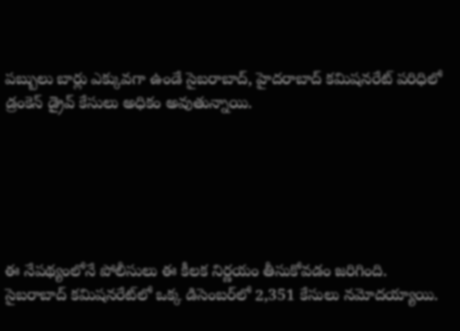పబ్బులు బార్లు‌ ఎక్కువగా ఉండే సైబరాబాద్, హైదరాబాద్ కమిషనరేట్ పరిధిలో డ్రంకెన్ డ్రైవ్ కేసులు అధికం అవుతున్నాయి.






ఈ నేపథ్యంలోనే పోలీసులు ఈ కీలక నిర్ణయం తీసుకోవడం జరిగింది. సైబరాబాద్ కమిషనరేట్‌లో ఒక్క డిసెంబర్‌లో 2,351 కేసులు నమోదయ్యాయి.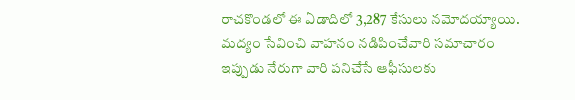రాచకొండలో ఈ ఏడాదిలో 3,287 కేసులు నమోదయ్యాయి. మద్యం సేవించి వాహనం నడిపించేవారి సమాచారం ఇప్పుడు నేరుగా వారి పనిచేసే ఆఫీసులకు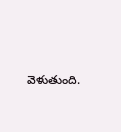వెళుతుంది.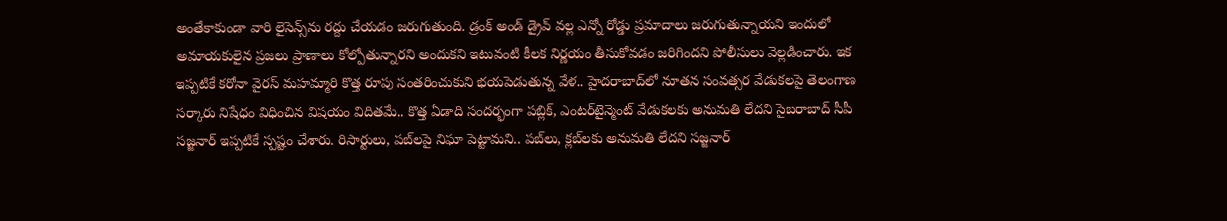అంతేకాకుండా వారి లైసెన్స్‌ను రద్దు చేయడం జరుగుతుంది. డ్రంక్ అండ్ డ్రైవ్ వల్ల ఎన్నో రోడ్డు ప్రమాదాలు జరుగుతున్నాయని ఇందులో అమాయకులైన ప్రజలు ప్రాణాలు కోల్పోతున్నారని అందుకని ఇటువంటి కీలక నిర్ణయం తీసుకోవడం జరిగిందని పోలీసులు వెల్లడించారు. ఇక ఇప్పటికే కరోనా వైరస్ మహమ్మారి కొత్త రూపు సంతరించుకుని భయపెడుతున్న వేళ.. హైదరాబాద్‌లో నూతన సంవత్సర వేడుకలపై తెలంగాణ సర్కారు నిషేధం విధించిన విషయం విదితమే.. కొత్త ఏడాది సందర్భంగా పబ్లిక్, ఎంటర్‌టైన్మెంట్ వేడుకలకు అనుమతి లేదని సైబరాబాద్ సీపీ సజ్జనార్ ఇప్పటికే స్పష్టం చేశారు. రిసార్టులు, పబ్‌లపై నిఘా పెట్టామని.. పబ్‌లు, క్లబ్‌లకు అనుమతి లేదని సజ్జనార్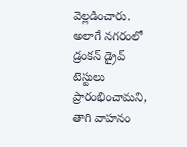వెల్లడించారు. అలాగే నగరంలో డ్రంకన్ డ్రైవ్ టెస్టులు ప్రారంభించామని, తాగి వాహనం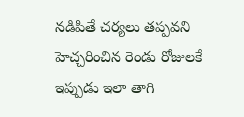నడిపితే చర్యలు తప్పవని హెచ్చరించిన రెండు రోజులకే ఇప్పుడు ఇలా తాగి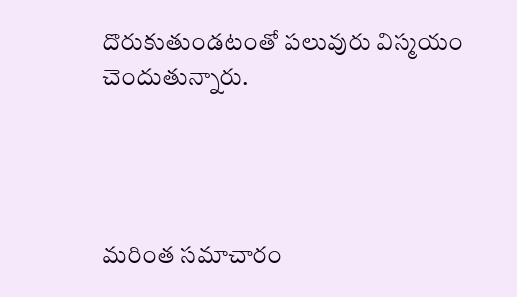దొరుకుతుండటంతో పలువురు విస్మయం చెందుతున్నారు.




మరింత సమాచారం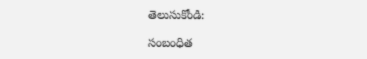తెలుసుకోండి:

సంబంధిత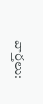వార్తలు: